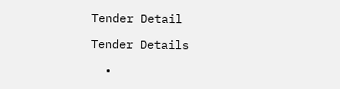Tender Detail

Tender Details

  •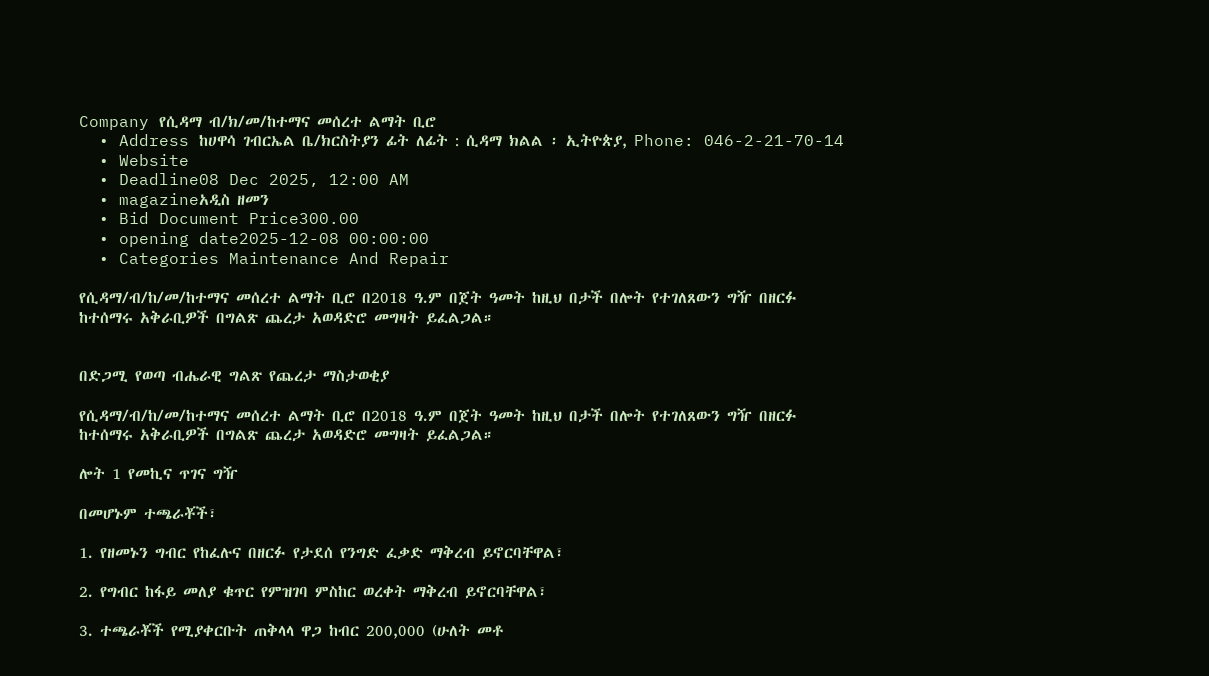Company የሲዳማ ብ/ክ/መ/ከተማና መሰረተ ልማት ቢሮ
  • Address ከሀዋሳ ገብርኤል ቤ/ክርስትያን ፊት ለፊት : ሲዳማ ክልል ፡ ኢትዮጵያ, Phone: 046-2-21-70-14
  • Website
  • Deadline08 Dec 2025, 12:00 AM
  • magazineአዲስ ዘመን
  • Bid Document Price300.00
  • opening date2025-12-08 00:00:00
  • Categories Maintenance And Repair

የሲዳማ/ብ/ከ/መ/ከተማና መሰረተ ልማት ቢሮ በ2018 ዓ.ም በጀት ዓመት ከዚህ በታች በሎት የተገለጸውን ግዥ በዘርፉ ከተሰማሩ አቅራቢዎች በግልጽ ጨረታ አወዳድሮ መግዛት ይፈልጋል።


በድጋሚ የወጣ ብሔራዊ ግልጽ የጨረታ ማስታወቂያ

የሲዳማ/ብ/ከ/መ/ከተማና መሰረተ ልማት ቢሮ በ2018 ዓ.ም በጀት ዓመት ከዚህ በታች በሎት የተገለጸውን ግዥ በዘርፉ ከተሰማሩ አቅራቢዎች በግልጽ ጨረታ አወዳድሮ መግዛት ይፈልጋል።

ሎት 1 የመኪና ጥገና ግዥ

በመሆኑም ተጫራቾች፣

1. የዘመኑን ግብር የከፈሉና በዘርፉ የታደሰ የንግድ ፈቃድ ማቅረብ ይኖርባቸዋል፣

2. የግብር ከፋይ መለያ ቁጥር የምዝገባ ምስከር ወረቀት ማቅረብ ይኖርባቸዋል፣

3. ተጫራቾች የሚያቀርቡት ጠቅላላ ዋጋ ከብር 200,000 (ሁለት መቶ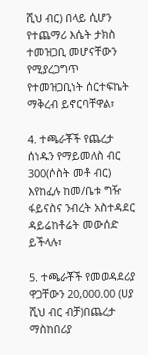ሺህ ብር) በላይ ሲሆን የተጨማሪ እሴት ታክስ ተመዝጋቢ መሆናቸውን የሚያረጋግጥ የተመዝጋቢነት ሰርተፍኬት ማቅረብ ይኖርባቸዋል፣

4. ተጫራቾች የጨረታ ሰነዱን የማይመለስ ብር 300(ሶስት መቶ ብር) እየከፈሉ ከመ/ቤቱ ግዥ ፋይናስና ንብረት አስተዳደር ዳይሬከቶሬት መውሰድ ይችላሉ፣

5. ተጫራቾች የመወዳደሪያ ዋጋቸውን 20,000.00 (ሀያ ሺህ ብር ብቻ)በጨረታ ማስከበሪያ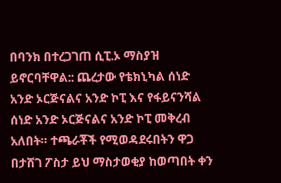በባንክ በተረጋገጠ ሲፒ.ኦ ማስያዝ ይኖርባቸዋል:: ጨረታው የቴክኒካል ሰነድ አንድ ኦርጅናልና አንድ ኮፒ እና የፋይናንሻል ሰነድ አንድ ኦርጅናልና አንድ ኮፒ መቅረብ አለበት። ተጫራቾች የሚወዳደሩበትን ዋጋ በታሸገ ፖስታ ይህ ማስታወቂያ ከወጣበት ቀን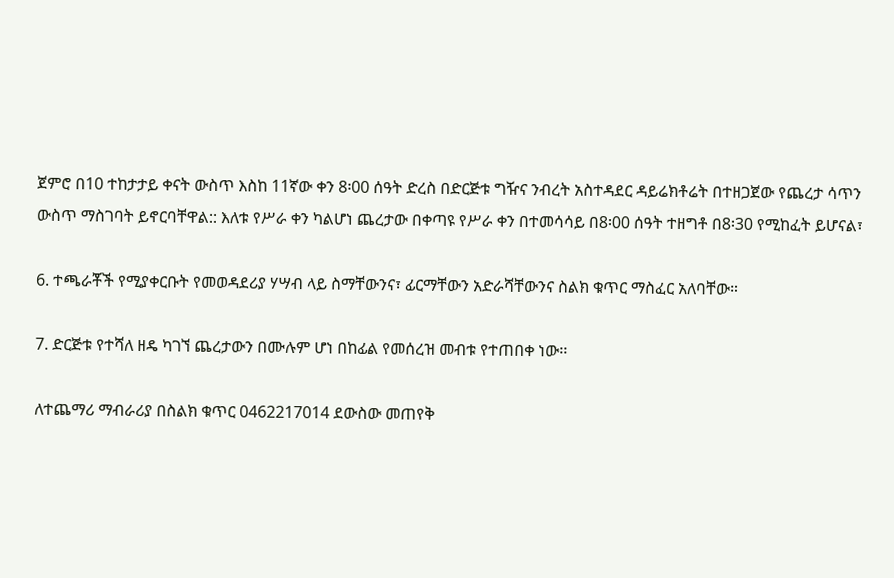ጀምሮ በ10 ተከታታይ ቀናት ውስጥ እስከ 11ኛው ቀን 8፡00 ሰዓት ድረስ በድርጅቱ ግዥና ንብረት አስተዳደር ዳይሬክቶሬት በተዘጋጀው የጨረታ ሳጥን ውስጥ ማስገባት ይኖርባቸዋል:: እለቱ የሥራ ቀን ካልሆነ ጨረታው በቀጣዩ የሥራ ቀን በተመሳሳይ በ8፡00 ሰዓት ተዘግቶ በ8፡30 የሚከፈት ይሆናል፣

6. ተጫራቾች የሚያቀርቡት የመወዳደሪያ ሃሣብ ላይ ስማቸውንና፣ ፊርማቸውን አድራሻቸውንና ስልክ ቁጥር ማስፈር አለባቸው።

7. ድርጅቱ የተሻለ ዘዴ ካገኘ ጨረታውን በሙሉም ሆነ በከፊል የመሰረዝ መብቱ የተጠበቀ ነው፡፡

ለተጨማሪ ማብራሪያ በስልክ ቁጥር 0462217014 ደውስው መጠየቅ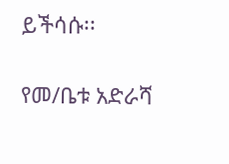ይችሳሱ፡፡

የመ/ቤቱ አድራሻ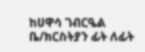ከሀዋሳ ገብርዔል ቤ/ክርስትያን ፊት ለፊት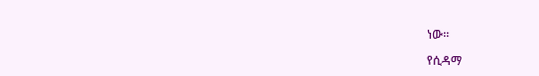ነው።

የሲዳማ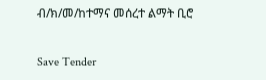ብ/ክ/መ/ከተማና መሰረተ ልማት ቢሮ

Save Tender